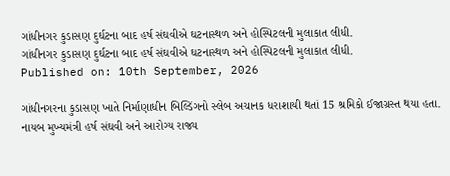ગાંધીનગર કુડાસણ દુર્ઘટના બાદ હર્ષ સંઘવીએ ઘટનાસ્થળ અને હોસ્પિટલની મુલાકાત લીધી.
ગાંધીનગર કુડાસણ દુર્ઘટના બાદ હર્ષ સંઘવીએ ઘટનાસ્થળ અને હોસ્પિટલની મુલાકાત લીધી.
Published on: 10th September, 2026

ગાંધીનગરના કુડાસણ ખાતે નિર્માણાધીન બિલ્ડિંગનો સ્લેબ અચાનક ધરાશાયી થતાં 15 શ્રમિકો ઈજાગ્રસ્ત થયા હતા. નાયબ મુખ્યમંત્રી હર્ષ સંઘવી અને આરોગ્ય રાજ્ય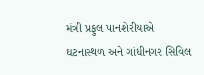મંત્રી પ્રફુલ પાનશેરીયાએ ઘટનાસ્થળ અને ગાંધીનગર સિવિલ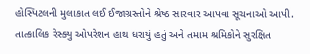હોસ્પિટલની મુલાકાત લઈ ઈજાગ્રસ્તોને શ્રેષ્ઠ સારવાર આપવા સૂચનાઓ આપી. તાત્કાલિક રેસ્ક્યુ ઓપરેશન હાથ ધરાયું હતું અને તમામ શ્રમિકોને સુરક્ષિત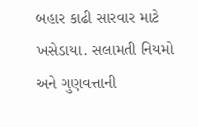બહાર કાઢી સારવાર માટે ખસેડાયા. સલામતી નિયમો અને ગુણવત્તાની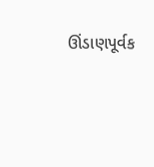ઊંડાણપૂર્વક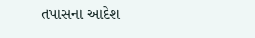તપાસના આદેશ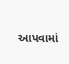આપવામાં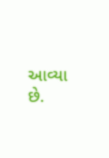આવ્યા છે.